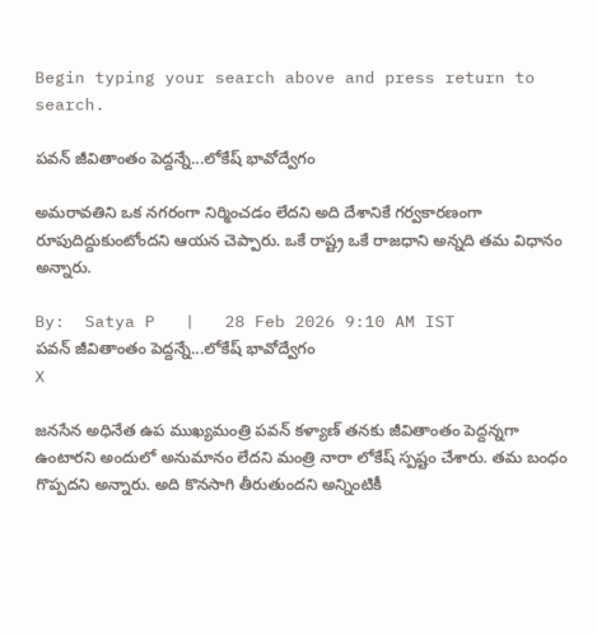Begin typing your search above and press return to search.

పవన్ జీవితాంతం పెద్దన్నే...లోకేష్ భావోద్వేగం

అమరావతిని ఒక నగరంగా నిర్మించడం లేదని అది దేశానికే గర్వకారణంగా రూపుదిద్దుకుంటోందని ఆయన చెప్పారు. ఒకే రాష్ట్ర ఒకే రాజధాని అన్నది తమ విధానం అన్నారు.

By:  Satya P   |   28 Feb 2026 9:10 AM IST
పవన్ జీవితాంతం పెద్దన్నే...లోకేష్ భావోద్వేగం
X

జనసేన అధినేత ఉప ముఖ్యమంత్రి పవన్ కళ్యాణ్ తనకు జీవితాంతం పెద్దన్నగా ఉంటారని అందులో అనుమానం లేదని మంత్రి నారా లోకేష్ స్పష్టం చేశారు. తమ బంధం గొప్పదని అన్నారు. అది కొనసాగి తీరుతుందని అన్నింటికీ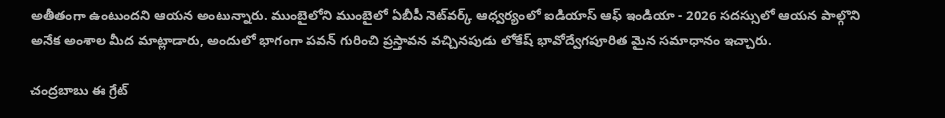అతీతంగా ఉంటుందని ఆయన అంటున్నారు. ముంబైలోని ముంబైలో ఏబీపీ నెట్‌వర్క్ ఆధ్వర్యంలో ఐడియాస్ ఆఫ్ ఇండియా - 2026 సదస్సులో ఆయన పాల్గొని అనేక అంశాల మీద మాట్లాడారు, అందులో భాగంగా పవన్ గురించి ప్రస్తావన వచ్చినపుడు లోకేష్ భావోద్వేగపూరిత మైన సమాధానం ఇచ్చారు.

చంద్రబాబు ఈ గ్రేట్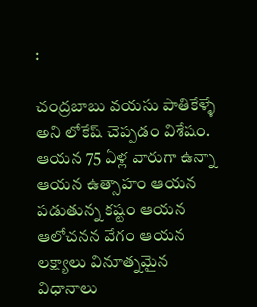:

చంద్రబాబు వయసు పాతికేళ్ళే అని లోకేష్ చెప్పడం విశేషం. ఆయన 75 ఏళ్ల వారుగా ఉన్నా ఆయన ఉత్సాహం ఆయన పడుతున్న కష్టం ఆయన ఆలోచనన వేగం ఆయన లక్ష్యాలు వినూత్నమైన విధానాలు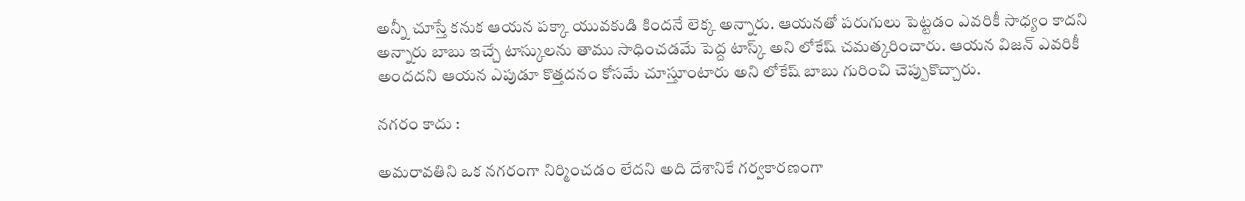అన్నీ చూస్తే కనుక ఆయన పక్కా యువకుడి కిందనే లెక్క అన్నారు. ఆయనతో పరుగులు పెట్టడం ఎవరికీ సాధ్యం కాదని అన్నారు బాబు ఇచ్చే టాస్కులను తాము సాధించడమే పెద్ద టాస్క్ అని లోకేష్ చమత్కరించారు. ఆయన విజన్ ఎవరికీ అందదని ఆయన ఎపుడూ కొత్తదనం కోసమే చూస్తూంటారు అని లోకేష్ బాబు గురించి చెప్పుకొచ్చారు.

నగరం కాదు :

అమరావతిని ఒక నగరంగా నిర్మించడం లేదని అది దేశానికే గర్వకారణంగా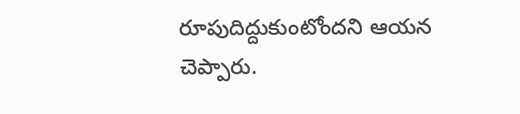రూపుదిద్దుకుంటోందని ఆయన చెప్పారు.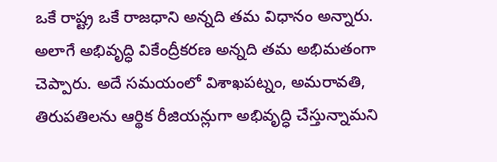ఒకే రాష్ట్ర ఒకే రాజధాని అన్నది తమ విధానం అన్నారు. అలాగే అభివృద్ధి వికేంద్రీకరణ అన్నది తమ అభిమతంగా చెప్పారు. అదే సమయంలో విశాఖపట్నం, అమరావతి, తిరుపతిలను ఆర్థిక రీజియన్లుగా అభివృద్ధి చేస్తున్నామని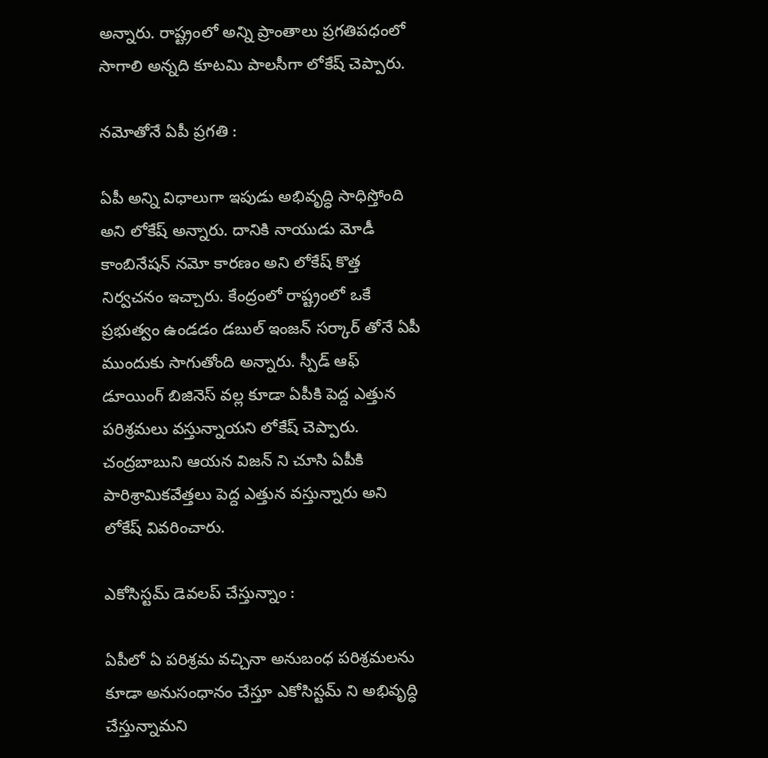అన్నారు. రాష్ట్రంలో అన్ని ప్రాంతాలు ప్రగతిపధంలో సాగాలి అన్నది కూటమి పాలసీగా లోకేష్ చెప్పారు.

నమోతోనే ఏపీ ప్రగతి :

ఏపీ అన్ని విధాలుగా ఇపుడు అభివృద్ధి సాధిస్తోంది అని లోకేష్ అన్నారు. దానికి నాయుడు మోడీ కాంబినేషన్ నమో కారణం అని లోకేష్ కొత్త నిర్వచనం ఇచ్చారు. కేంద్రంలో రాష్ట్రంలో ఒకే ప్రభుత్వం ఉండడం డబుల్ ఇంజన్ సర్కార్ తోనే ఏపీ ముందుకు సాగుతోంది అన్నారు. స్పీడ్ ఆఫ్ డూయింగ్ బిజినెస్ వల్ల కూడా ఏపీకి పెద్ద ఎత్తున పరిశ్రమలు వస్తున్నాయని లోకేష్ చెప్పారు. చంద్రబాబుని ఆయన విజన్ ని చూసి ఏపీకి పారిశ్రామికవేత్తలు పెద్ద ఎత్తున వస్తున్నారు అని లోకేష్ వివరించారు.

ఎకోసిస్టమ్ డెవలప్ చేస్తున్నాం :

ఏపీలో ఏ పరిశ్రమ వచ్చినా అనుబంధ పరిశ్రమలను కూడా అనుసంధానం చేస్తూ ఎకోసిస్టమ్ ని అభివృద్ధి చేస్తున్నామని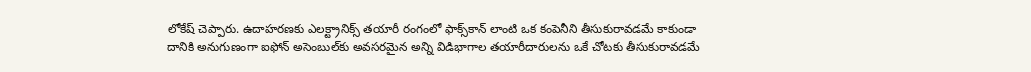లోకేష్ చెప్పారు. ఉదాహరణకు ఎలక్ట్రానిక్స్ తయారీ రంగంలో ఫాక్స్‌కాన్ లాంటి ఒక కంపెనీని తీసుకురావడమే కాకుండా దానికి అనుగుణంగా ఐఫోన్ అసెంబుల్‌కు అవసరమైన అన్ని విడిభాగాల తయారీదారులను ఒకే చోటకు తీసుకురావడమే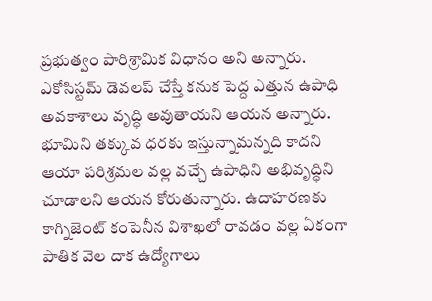ప్రభుత్వం పారిశ్రామిక విధానం అని అన్నారు. ఎకోసిస్టమ్ డెవలప్ చేస్తే కనుక పెద్ద ఎత్తున ఉపాధి అవకాశాలు వృద్ధి అవుతాయని ఆయన అన్నారు. భూమిని తక్కువ ధరకు ఇస్తున్నామన్నది కాదని ఆయా పరిశ్రమల వల్ల వచ్చే ఉపాధిని అభివృద్ధిని చూడాలని ఆయన కోరుతున్నారు. ఉదాహరణకు కాగ్నిజెంట్ కంపెనీన విశాఖలో రావడం వల్ల ఏకంగా పాతిక వెల దాక ఉద్యోగాలు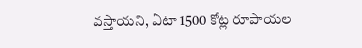వస్తాయని, ఏటా 1500 కోట్ల రూపాయల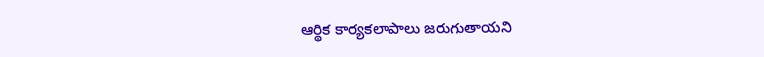ఆర్థిక కార్యకలాపాలు జరుగుతాయని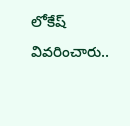లోకేష్ వివరించారు..